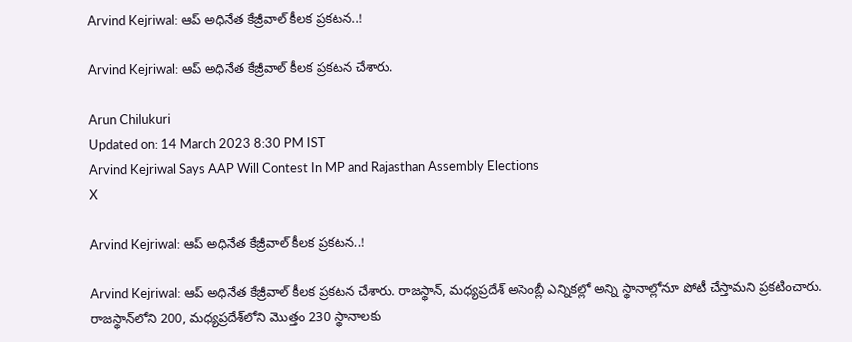Arvind Kejriwal: ఆప్ అధినేత కేజ్రీవాల్ కీలక ప్రకటన..!

Arvind Kejriwal: ఆప్ అధినేత కేజ్రీవాల్ కీలక ప్రకటన చేశారు.

Arun Chilukuri
Updated on: 14 March 2023 8:30 PM IST
Arvind Kejriwal Says AAP Will Contest In MP and Rajasthan Assembly Elections
X

Arvind Kejriwal: ఆప్ అధినేత కేజ్రీవాల్ కీలక ప్రకటన..!

Arvind Kejriwal: ఆప్ అధినేత కేజ్రీవాల్ కీలక ప్రకటన చేశారు. రాజస్థాన్, మధ్యప్రదేశ్ అసెంబ్లీ ఎన్నికల్లో అన్ని స్థానాల్లోనూ పోటీ చేస్తామని ప్రకటించారు. రాజస్థాన్‌లోని 200, మధ్యప్రదేశ్‌లోని మొత్తం 230 స్థానాలకు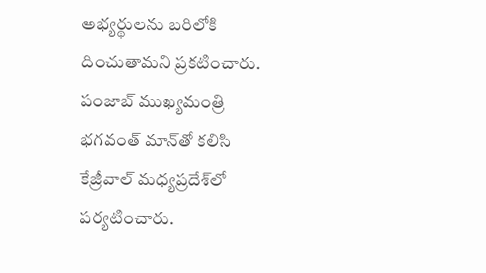అభ్యర్థులను బరిలోకి దించుతామని ప్రకటించారు. పంజాబ్ ముఖ్యమంత్రి భగవంత్ మాన్‌తో కలిసి కేజ్రీవాల్ మధ్యప్రదేశ్‌లో పర్యటించారు.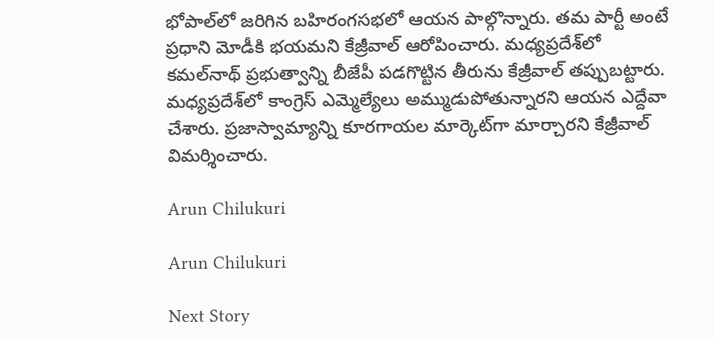భోపాల్‌లో జరిగిన బహిరంగసభలో ఆయన పాల్గొన్నారు. తమ పార్టీ అంటే ప్రధాని మోడీకి భయమని కేజ్రీవాల్ ఆరోపించారు. మధ్యప్రదేశ్‌లో కమల్‌నాథ్ ప్రభుత్వాన్ని బీజేపీ పడగొట్టిన తీరును కేజ్రీవాల్ తప్పుబట్టారు. మధ్యప్రదేశ్‌లో కాంగ్రెస్ ఎమ్మెల్యేలు అమ్ముడుపోతున్నారని ఆయన ఎద్దేవా చేశారు. ప్రజాస్వామ్యాన్ని కూరగాయల మార్కెట్‌గా మార్చారని కేజ్రీవాల్ విమర్శించారు.

Arun Chilukuri

Arun Chilukuri

Next Story